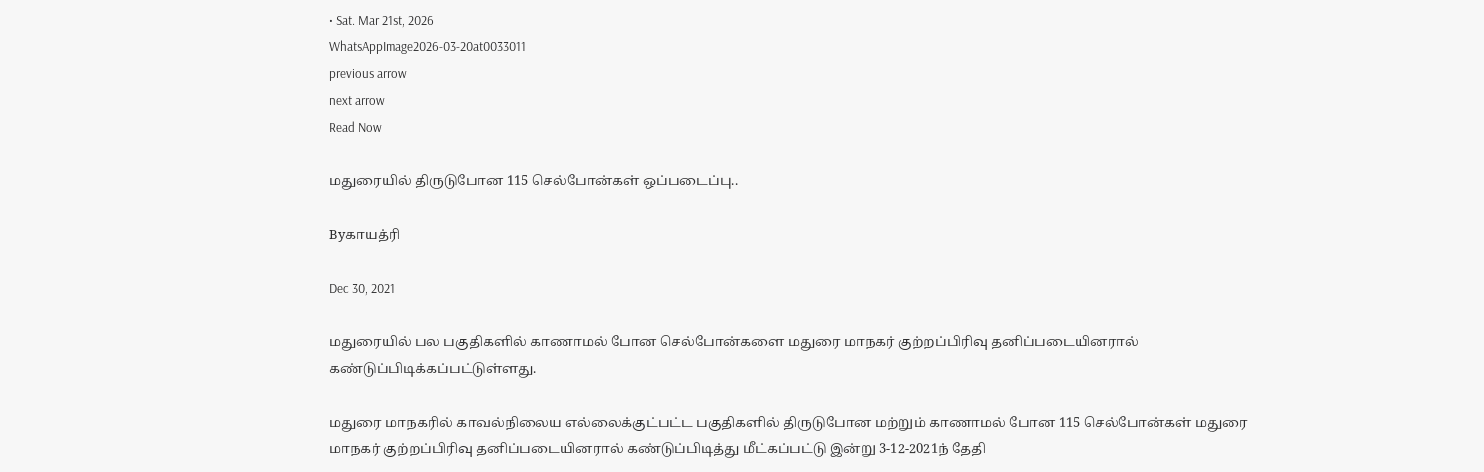• Sat. Mar 21st, 2026
WhatsAppImage2026-03-20at0033011
previous arrow
next arrow
Read Now

மதுரையில் திருடுபோன 115 செல்போன்கள் ஒப்படைப்பு..

Byகாயத்ரி

Dec 30, 2021

மதுரையில் பல பகுதிகளில் காணாமல் போன செல்போன்களை மதுரை மாநகர் குற்றப்பிரிவு தனிப்படையினரால் கண்டுப்பிடிக்கப்பட்டுள்ளது.

மதுரை மாநகரில் காவல்நிலைய எல்லைக்குட்பட்ட பகுதிகளில் திருடுபோன மற்றும் காணாமல் போன 115 செல்போன்கள் மதுரை மாநகர் குற்றப்பிரிவு தனிப்படையினரால் கண்டுப்பிடித்து மீட்கப்பட்டு இன்று 3-12-2021ந் தேதி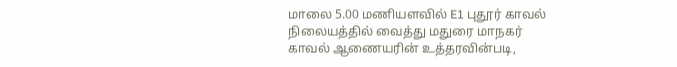மாலை 5.00 மணியளவில் E1 புதூர் காவல் நிலையத்தில் வைத்து மதுரை மாநகர் காவல் ஆணையரின் உத்தரவின்படி,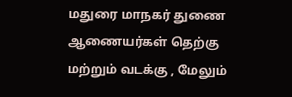மதுரை மாநகர் துணை ஆணையர்கள் தெற்கு மற்றும் வடக்கு , மேலும்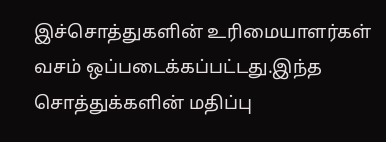இச்சொத்துகளின் உரிமையாளர்கள் வசம் ஒப்படைக்கப்பட்டது.இந்த சொத்துக்களின் மதிப்பு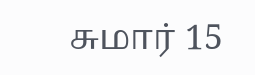சுமார் 15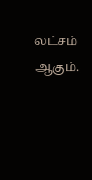லட்சம் ஆகும்.